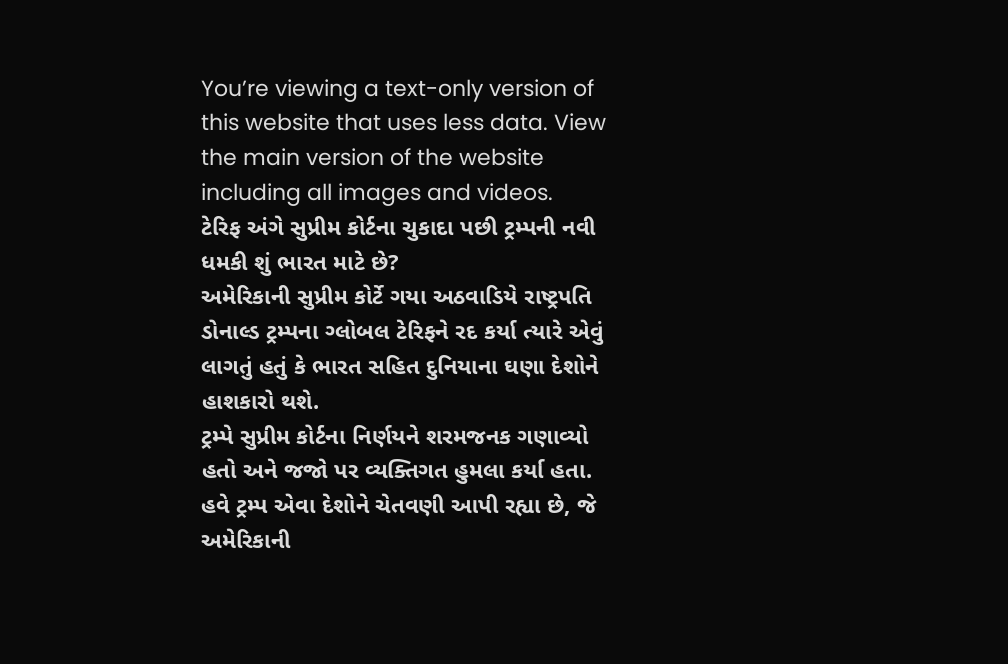You’re viewing a text-only version of this website that uses less data. View the main version of the website including all images and videos.
ટેરિફ અંગે સુપ્રીમ કોર્ટના ચુકાદા પછી ટ્રમ્પની નવી ધમકી શું ભારત માટે છે?
અમેરિકાની સુપ્રીમ કોર્ટે ગયા અઠવાડિયે રાષ્ટ્રપતિ ડોનાલ્ડ ટ્રમ્પના ગ્લોબલ ટેરિફને રદ કર્યા ત્યારે એવું લાગતું હતું કે ભારત સહિત દુનિયાના ઘણા દેશોને હાશકારો થશે.
ટ્રમ્પે સુપ્રીમ કોર્ટના નિર્ણયને શરમજનક ગણાવ્યો હતો અને જજો પર વ્યક્તિગત હુમલા કર્યા હતા. હવે ટ્રમ્પ એવા દેશોને ચેતવણી આપી રહ્યા છે, જે અમેરિકાની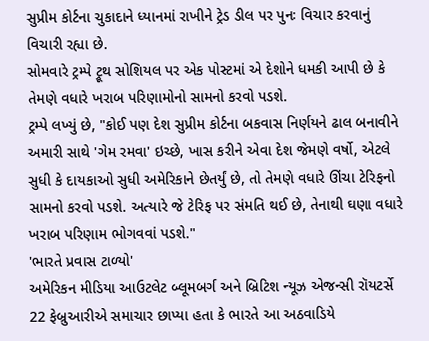સુપ્રીમ કોર્ટના ચુકાદાને ધ્યાનમાં રાખીને ટ્રેડ ડીલ પર પુનઃ વિચાર કરવાનું વિચારી રહ્યા છે.
સોમવારે ટ્રમ્પે ટ્રૂથ સોશિયલ પર એક પોસ્ટમાં એ દેશોને ધમકી આપી છે કે તેમણે વધારે ખરાબ પરિણામોનો સામનો કરવો પડશે.
ટ્રમ્પે લખ્યું છે, "કોઈ પણ દેશ સુપ્રીમ કોર્ટના બકવાસ નિર્ણયને ઢાલ બનાવીને અમારી સાથે 'ગેમ રમવા' ઇચ્છે, ખાસ કરીને એવા દેશ જેમણે વર્ષો, એટલે સુધી કે દાયકાઓ સુધી અમેરિકાને છેતર્યું છે, તો તેમણે વધારે ઊંચા ટેરિફનો સામનો કરવો પડશે. અત્યારે જે ટેરિફ પર સંમતિ થઈ છે, તેનાથી ઘણા વધારે ખરાબ પરિણામ ભોગવવાં પડશે."
'ભારતે પ્રવાસ ટાળ્યો'
અમેરિકન મીડિયા આઉટલેટ બ્લૂમબર્ગ અને બ્રિટિશ ન્યૂઝ એજન્સી રૉયટર્સે 22 ફેબ્રુઆરીએ સમાચાર છાપ્યા હતા કે ભારતે આ અઠવાડિયે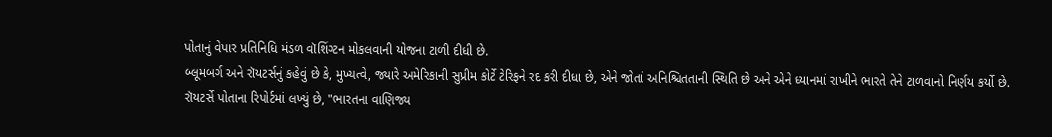પોતાનું વેપાર પ્રતિનિધિ મંડળ વૉશિંગ્ટન મોકલવાની યોજના ટાળી દીધી છે.
બ્લૂમબર્ગ અને રૉયટર્સનું કહેવું છે કે, મુખ્યત્વે, જ્યારે અમેરિકાની સુપ્રીમ કોર્ટે ટેરિફને રદ કરી દીધા છે, એને જોતાં અનિશ્ચિતતાની સ્થિતિ છે અને એને ધ્યાનમાં રાખીને ભારતે તેને ટાળવાનો નિર્ણય કર્યો છે.
રૉયટર્સે પોતાના રિપોર્ટમાં લખ્યું છે, "ભારતના વાણિજ્ય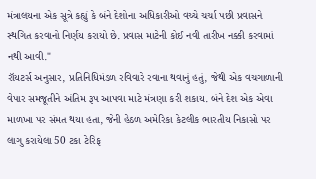મંત્રાલયના એક સૂત્રે કહ્યું કે બંને દેશોના અધિકારીઓ વચ્ચે ચર્ચા પછી પ્રવાસને સ્થગિત કરવાનો નિર્ણય કરાયો છે. પ્રવાસ માટેની કોઈ નવી તારીખ નક્કી કરવામાં નથી આવી."
રૉયટર્સ અનુસાર, પ્રતિનિધિમંડળ રવિવારે રવાના થવાનું હતું, જેથી એક વચગાળાની વેપાર સમજૂતીને અંતિમ રૂપ આપવા માટે મંત્રણા કરી શકાય. બંને દેશ એક એવા માળખા પર સંમત થયા હતા, જેની હેઠળ અમેરિકા કેટલીક ભારતીય નિકાસો પર લાગુ કરાયેલા 50 ટકા ટેરિફ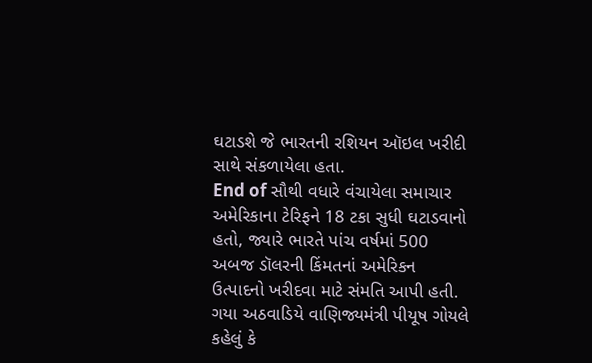ઘટાડશે જે ભારતની રશિયન ઑઇલ ખરીદી સાથે સંકળાયેલા હતા.
End of સૌથી વધારે વંચાયેલા સમાચાર
અમેરિકાના ટેરિફને 18 ટકા સુધી ઘટાડવાનો હતો, જ્યારે ભારતે પાંચ વર્ષમાં 500 અબજ ડૉલરની કિંમતનાં અમેરિકન ઉત્પાદનો ખરીદવા માટે સંમતિ આપી હતી.
ગયા અઠવાડિયે વાણિજ્યમંત્રી પીયૂષ ગોયલે કહેલું કે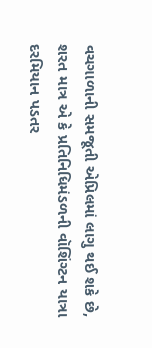વચગાળાની સમજૂતી એપ્રિલમાં લાગુ થઈ શકે છે, શરત માત્ર એ કે પ્રતિનિધિમંડળની વૉશિંગ્ટન યાત્રા દરમિયાન પડતર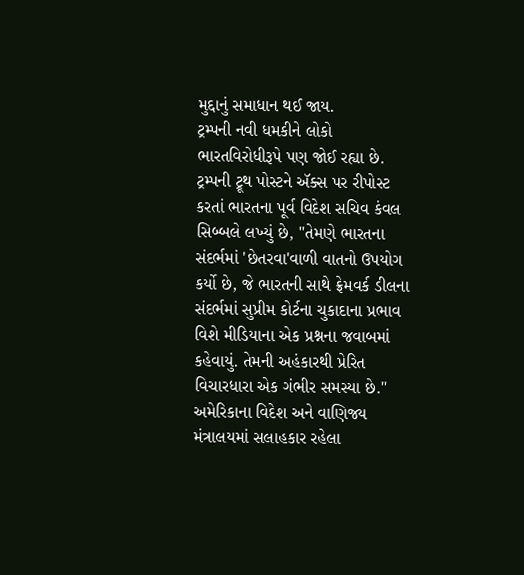મુદ્દાનું સમાધાન થઈ જાય.
ટ્રમ્પની નવી ધમકીને લોકો ભારતવિરોધીરૂપે પણ જોઈ રહ્યા છે. ટ્રમ્પની ટ્રૂથ પોસ્ટને ઍક્સ પર રીપોસ્ટ કરતાં ભારતના પૂર્વ વિદેશ સચિવ કંવલ સિબ્બલે લખ્યું છે, "તેમણે ભારતના સંદર્ભમાં 'છેતરવા'વાળી વાતનો ઉપયોગ કર્યો છે, જે ભારતની સાથે ફ્રેમવર્ક ડીલના સંદર્ભમાં સુપ્રીમ કોર્ટના ચુકાદાના પ્રભાવ વિશે મીડિયાના એક પ્રશ્નના જવાબમાં કહેવાયું. તેમની અહંકારથી પ્રેરિત વિચારધારા એક ગંભીર સમસ્યા છે."
અમેરિકાના વિદેશ અને વાણિજ્ય મંત્રાલયમાં સલાહકાર રહેલા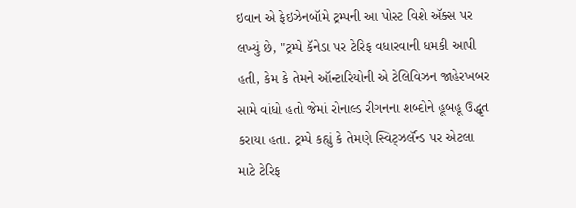ઇવાન એ ફેઇઝેનબૉમે ટ્રમ્પની આ પોસ્ટ વિશે ઍક્સ પર લખ્યું છે, "ટ્રમ્પે કૅનેડા પર ટેરિફ વધારવાની ધમકી આપી હતી, કેમ કે તેમને ઑન્ટારિયોની એ ટેલિવિઝન જાહેરખબર સામે વાંધો હતો જેમાં રોનાલ્ડ રીગનના શબ્દોને હૂબહૂ ઉદ્ધૃત કરાયા હતા. ટ્રમ્પે કહ્યું કે તેમણે સ્વિટ્ઝર્લૅન્ડ પર એટલા માટે ટેરિફ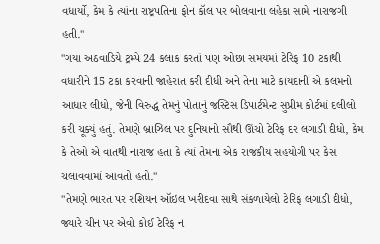વધાર્યો, કેમ કે ત્યાંના રાષ્ટ્રપતિના ફોન કૉલ પર બોલવાના લહેકા સામે નારાજગી હતી."
"ગયા અઠવાડિયે ટ્રમ્પે 24 કલાક કરતાં પણ ઓછા સમયમાં ટેરિફ 10 ટકાથી વધારીને 15 ટકા કરવાની જાહેરાત કરી દીધી અને તેના માટે કાયદાની એ કલમનો આધાર લીધો, જેની વિરુદ્ધ તેમનું પોતાનું જસ્ટિસ ડિપાર્ટમેન્ટ સુપ્રીમ કોર્ટમાં દલીલો કરી ચૂક્યું હતું. તેમણે બ્રાઝિલ પર દુનિયાનો સૌથી ઊંચો ટેરિફ દર લગાડી દીધો, કેમ કે તેઓ એ વાતથી નારાજ હતા કે ત્યાં તેમના એક રાજકીય સહયોગી પર કેસ ચલાવવામાં આવતો હતો."
"તેમણે ભારત પર રશિયન ઑઇલ ખરીદવા સાથે સંકળાયેલો ટેરિફ લગાડી દીધો, જ્યારે ચીન પર એવો કોઈ ટેરિફ ન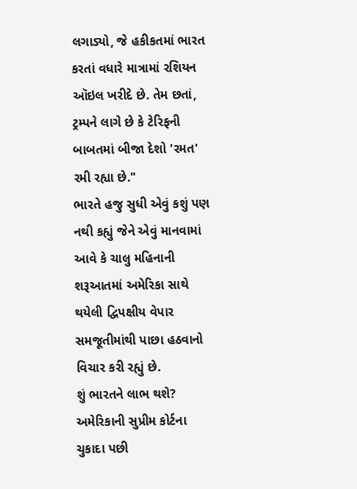લગાડ્યો, જે હકીકતમાં ભારત કરતાં વધારે માત્રામાં રશિયન ઑઇલ ખરીદે છે. તેમ છતાં, ટ્રમ્પને લાગે છે કે ટેરિફની બાબતમાં બીજા દેશો 'રમત' રમી રહ્યા છે."
ભારતે હજુ સુધી એવું કશું પણ નથી કહ્યું જેને એવું માનવામાં આવે કે ચાલુ મહિનાની શરૂઆતમાં અમેરિકા સાથે થયેલી દ્વિપક્ષીય વેપાર સમજૂતીમાંથી પાછા હઠવાનો વિચાર કરી રહ્યું છે.
શું ભારતને લાભ થશે?
અમેરિકાની સુપ્રીમ કોર્ટના ચુકાદા પછી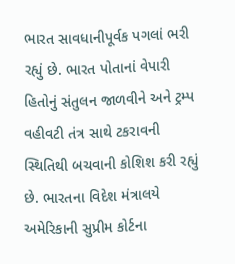ભારત સાવધાનીપૂર્વક પગલાં ભરી રહ્યું છે. ભારત પોતાનાં વેપારી હિતોનું સંતુલન જાળવીને અને ટ્રમ્પ વહીવટી તંત્ર સાથે ટકરાવની સ્થિતિથી બચવાની કોશિશ કરી રહ્યું છે. ભારતના વિદેશ મંત્રાલયે અમેરિકાની સુપ્રીમ કોર્ટના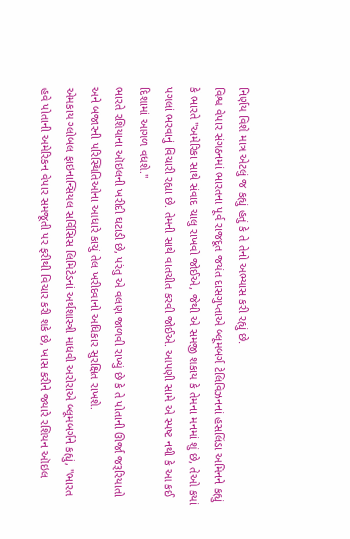નિર્ણય વિશે માત્ર એટલું જ કહ્યું હતું કે તે તેનો અભ્યાસ કરી રહ્યું છે.
વિશ્વ વેપાર સંગઠનમાં ભારતના પૂર્વ રાજદૂત જયંત દાસગુપ્તાએ બ્લૂમબર્ગ ટેલિવિઝનનાં હસલિંડા અમિનને કહ્યું કે ભારતે "અમેરિકા સાથે સંવાદ ચાલુ રાખવો જોઈએ, જેથી એ સમજી શકાય કે તેમના મનમાં શું છે, તેઓ કયાં પગલાં ભરવાનું વિચારી રહ્યા છે. તેમની સાથે વાતચીત કરવી જોઈએ. આપણી સામે એ સ્પષ્ટ નથી કે આ કઈ દિશામાં આગળ વધશે."
ભારતે રશિયાના ઑઇલની ખરીદી ઘટાડી છે, પરંતુ એ વલણ જાળવી રાખ્યું છે કે તે પોતાની ઊર્જા જરૂરિયાતો અને બજારની પરિસ્થિતિઓના આધારે કાચું તેલ ખરીદવાનો અધિકાર સુરક્ષિત રાખશે.
એમકાય ગ્લોબલ ફાઇનાન્સિયલ સર્વિસિસ લિમિટેડનાં અર્થશાસ્ત્રી માધવી અરોરાએ બ્લૂમબર્ગને કહ્યું, "ભારત હવે પોતાની અમેરિકન વેપાર સમજૂતી પર ફરીથી વિચાર કરી શકે છે, ખાસ કરીને જ્યારે રશિયન ઑઇલ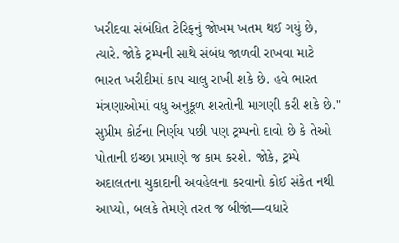ખરીદવા સંબંધિત ટેરિફનું જોખમ ખતમ થઈ ગયું છે, ત્યારે. જોકે ટ્રમ્પની સાથે સંબંધ જાળવી રાખવા માટે ભારત ખરીદીમાં કાપ ચાલુ રાખી શકે છે. હવે ભારત મંત્રણાઓમાં વધુ અનુકૂળ શરતોની માગણી કરી શકે છે."
સુપ્રીમ કોર્ટના નિર્ણય પછી પણ ટ્રમ્પનો દાવો છે કે તેઓ પોતાની ઇચ્છા પ્રમાણે જ કામ કરશે. જોકે, ટ્રમ્પે અદાલતના ચુકાદાની અવહેલના કરવાનો કોઈ સંકેત નથી આપ્યો, બલકે તેમણે તરત જ બીજાં—વધારે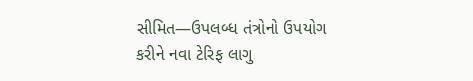સીમિત—ઉપલબ્ધ તંત્રોનો ઉપયોગ કરીને નવા ટેરિફ લાગુ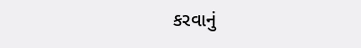કરવાનું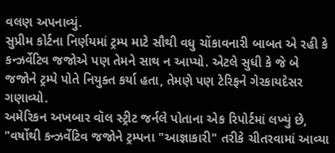વલણ અપનાવ્યું.
સુપ્રીમ કોર્ટના નિર્ણયમાં ટ્રમ્પ માટે સૌથી વધુ ચોંકાવનારી બાબત એ રહી કે કન્ઝર્વેટિવ જજોએ પણ તેમને સાથ ન આપ્યો. એટલે સુધી કે જે બે જજોને ટ્રમ્પે પોતે નિયુક્ત કર્યા હતા, તેમણે પણ ટેરિફને ગેરકાયદેસર ગણાવ્યો.
અમેરિકન અખબાર વૉલ સ્ટ્રીટ જર્નલે પોતાના એક રિપોર્ટમાં લખ્યું છે, "વર્ષોથી કન્ઝર્વેટિવ જજોને ટ્રમ્પના "આજ્ઞાકારી" તરીકે ચીતરવામાં આવ્યા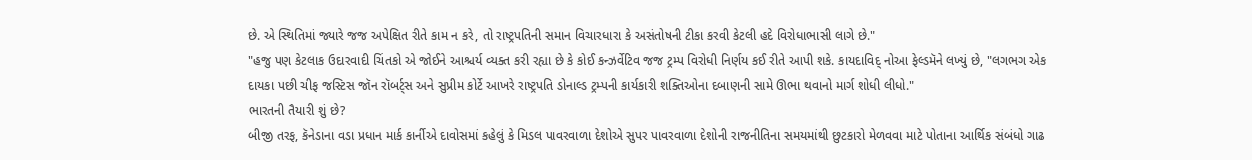છે. એ સ્થિતિમાં જ્યારે જજ અપેક્ષિત રીતે કામ ન કરે, તો રાષ્ટ્રપતિની સમાન વિચારધારા કે અસંતોષની ટીકા કરવી કેટલી હદે વિરોધાભાસી લાગે છે."
"હજુ પણ કેટલાક ઉદારવાદી ચિંતકો એ જોઈને આશ્ચર્ય વ્યક્ત કરી રહ્યા છે કે કોઈ કન્ઝર્વેટિવ જજ ટ્રમ્પ વિરોધી નિર્ણય કઈ રીતે આપી શકે. કાયદાવિદ્ નોઆ ફેલ્ડમૅને લખ્યું છે, "લગભગ એક દાયકા પછી ચીફ જસ્ટિસ જૉન રૉબર્ટ્સ અને સુપ્રીમ કોર્ટે આખરે રાષ્ટ્રપતિ ડોનાલ્ડ ટ્રમ્પની કાર્યકારી શક્તિઓના દબાણની સામે ઊભા થવાનો માર્ગ શોધી લીધો."
ભારતની તૈયારી શું છે?
બીજી તરફ, કૅનેડાના વડા પ્રધાન માર્ક કાર્નીએ દાવોસમાં કહેલું કે મિડલ પાવરવાળા દેશોએ સુપર પાવરવાળા દેશોની રાજનીતિના સમયમાંથી છુટકારો મેળવવા માટે પોતાના આર્થિક સંબંધો ગાઢ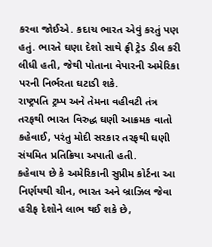કરવા જોઈએ. કદાચ ભારત એવું કરતું પણ હતું. ભારતે ઘણા દેશો સાથે ફ્રી ટ્રેડ ડીલ કરી લીધી હતી, જેથી પોતાના વેપારની અમેરિકા પરની નિર્ભરતા ઘટાડી શકે.
રાષ્ટ્રપતિ ટ્રમ્પ અને તેમના વહીવટી તંત્ર તરફથી ભારત વિરુદ્ધ ઘણી આક્રમક વાતો કહેવાઈ, પરંતુ મોદી સરકાર તરફથી ઘણી સંયમિત પ્રતિક્રિયા અપાતી હતી.
કહેવાય છે કે અમેરિકાની સુપ્રીમ કોર્ટના આ નિર્ણયથી ચીન, ભારત અને બ્રાઝિલ જેવા હરીફ દેશોને લાભ થઈ શકે છે,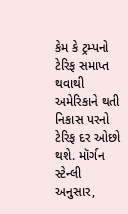કેમ કે ટ્રમ્પનો ટેરિફ સમાપ્ત થવાથી અમેરિકાને થતી નિકાસ પરનો ટેરિફ દર ઓછો થશે. મૉર્ગન સ્ટેન્લી અનુસાર,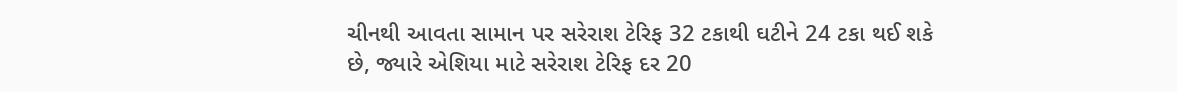ચીનથી આવતા સામાન પર સરેરાશ ટેરિફ 32 ટકાથી ઘટીને 24 ટકા થઈ શકે છે, જ્યારે એશિયા માટે સરેરાશ ટેરિફ દર 20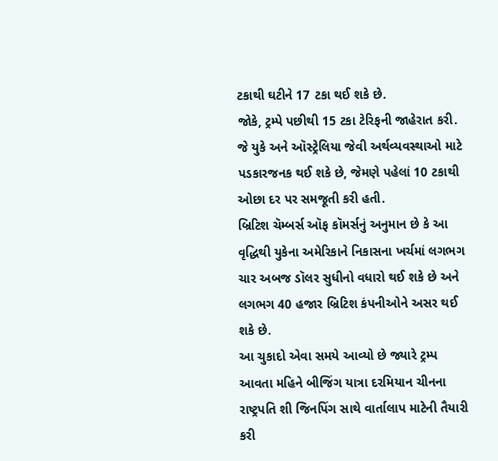ટકાથી ઘટીને 17 ટકા થઈ શકે છે.
જોકે, ટ્રમ્પે પછીથી 15 ટકા ટેરિફની જાહેરાત કરી. જે યુકે અને ઑસ્ટ્રેલિયા જેવી અર્થવ્યવસ્થાઓ માટે પડકારજનક થઈ શકે છે, જેમણે પહેલાં 10 ટકાથી ઓછા દર પર સમજૂતી કરી હતી.
બ્રિટિશ ચૅમ્બર્સ ઑફ કૉમર્સનું અનુમાન છે કે આ વૃદ્ધિથી યુકેના અમેરિકાને નિકાસના ખર્ચમાં લગભગ ચાર અબજ ડૉલર સુધીનો વધારો થઈ શકે છે અને લગભગ 40 હજાર બ્રિટિશ કંપનીઓને અસર થઈ શકે છે.
આ ચુકાદો એવા સમયે આવ્યો છે જ્યારે ટ્રમ્પ આવતા મહિને બીજિંગ યાત્રા દરમિયાન ચીનના રાષ્ટ્રપતિ શી જિનપિંગ સાથે વાર્તાલાપ માટેની તૈયારી કરી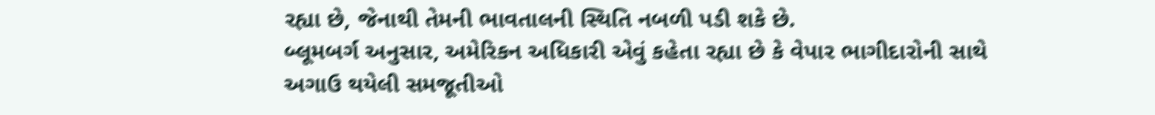રહ્યા છે, જેનાથી તેમની ભાવતાલની સ્થિતિ નબળી પડી શકે છે.
બ્લૂમબર્ગ અનુસાર, અમેરિકન અધિકારી એવું કહેતા રહ્યા છે કે વેપાર ભાગીદારોની સાથે અગાઉ થયેલી સમજૂતીઓ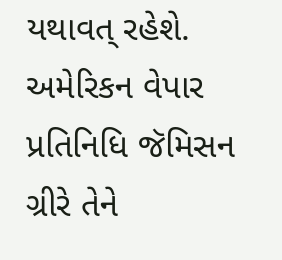યથાવત્ રહેશે. અમેરિકન વેપાર પ્રતિનિધિ જૅમિસન ગ્રીરે તેને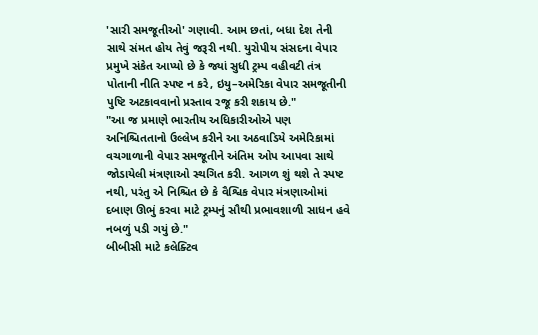'સારી સમજૂતીઓ' ગણાવી. આમ છતાં, બધા દેશ તેની સાથે સંમત હોય તેવું જરૂરી નથી. યુરોપીય સંસદના વેપાર પ્રમુખે સંકેત આપ્યો છે કે જ્યાં સુધી ટ્રમ્પ વહીવટી તંત્ર પોતાની નીતિ સ્પષ્ટ ન કરે, ઇયુ–અમેરિકા વેપાર સમજૂતીની પુષ્ટિ અટકાવવાનો પ્રસ્તાવ રજૂ કરી શકાય છે."
"આ જ પ્રમાણે ભારતીય અધિકારીઓએ પણ અનિશ્ચિતતાનો ઉલ્લેખ કરીને આ અઠવાડિયે અમેરિકામાં વચગાળાની વેપાર સમજૂતીને અંતિમ ઓપ આપવા સાથે જોડાયેલી મંત્રણાઓ સ્થગિત કરી. આગળ શું થશે તે સ્પષ્ટ નથી, પરંતુ એ નિશ્ચિત છે કે વૈશ્વિક વેપાર મંત્રણાઓમાં દબાણ ઊભું કરવા માટે ટ્રમ્પનું સૌથી પ્રભાવશાળી સાધન હવે નબળું પડી ગયું છે."
બીબીસી માટે કલેક્ટિવ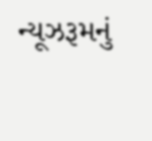ન્યૂઝરૂમનું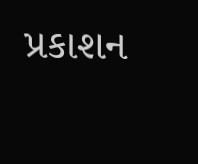પ્રકાશન